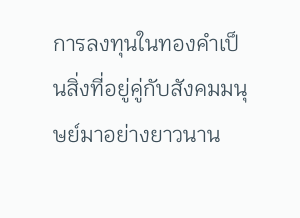การลงทุนในทองคำเป็นสิ่งที่อยู่คู่กับสังคมมนุษย์มาอย่างยาวนาน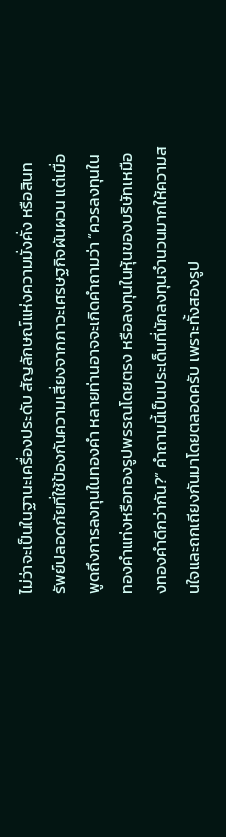ไม่ว่าจะเป็นในฐานะเครื่องประดับ สัญลักษณ์แห่งความมั่งคั่ง หรือสินทรัพย์ปลอดภัยที่ใช้ป้องกันความเสี่ยงจากภาวะเศรษฐกิจผันผวน แต่เมื่อพูดถึงการลงทุนในทองคำ หลายท่านอาจจะเกิดคำถามว่า “ควรลงทุนในทองคำแท่งหรือทองรูปพรรณโดยตรง หรือลงทุนในหุ้นของบริษัทเหมืองทองคำดีกว่ากัน?” คำถามนี้เป็นประเด็นที่นักลงทุนจำนวนมากให้ความสนใจและถกเถียงกันมาโดยตลอดครับ เพราะทั้งสองรูป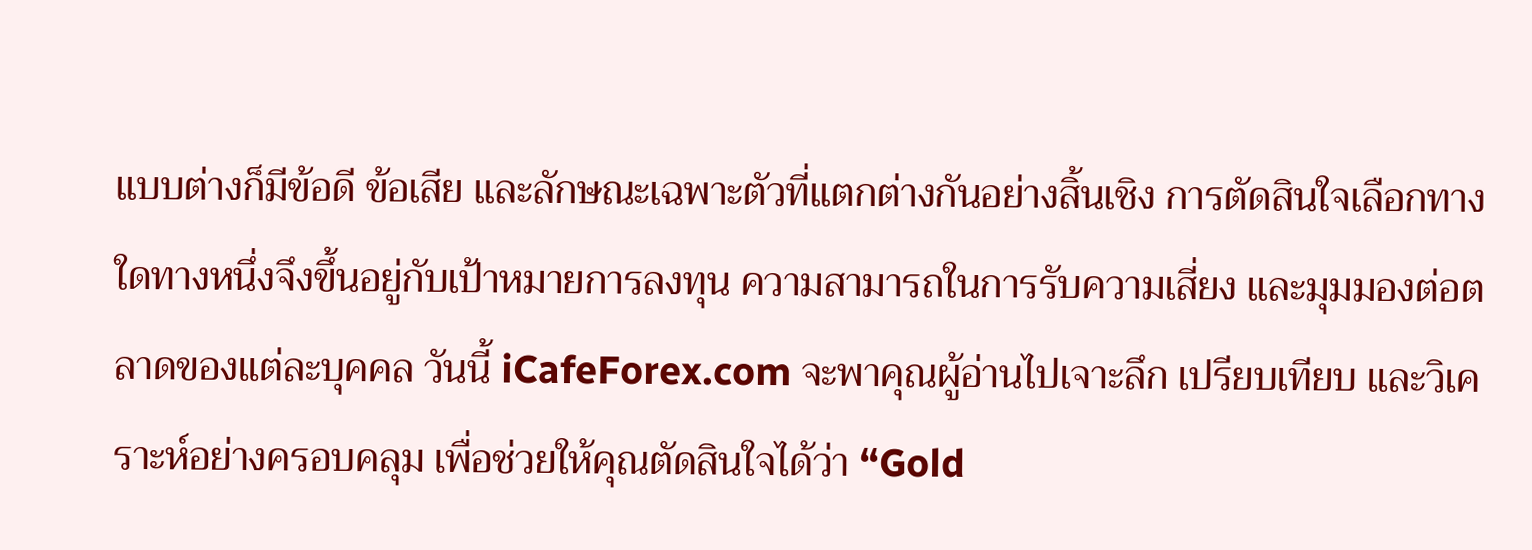แบบต่างก็มีข้อดี ข้อเสีย และลักษณะเฉพาะตัวที่แตกต่างกันอย่างสิ้นเชิง การตัดสินใจเลือกทางใดทางหนึ่งจึงขึ้นอยู่กับเป้าหมายการลงทุน ความสามารถในการรับความเสี่ยง และมุมมองต่อตลาดของแต่ละบุคคล วันนี้ iCafeForex.com จะพาคุณผู้อ่านไปเจาะลึก เปรียบเทียบ และวิเคราะห์อย่างครอบคลุม เพื่อช่วยให้คุณตัดสินใจได้ว่า “Gold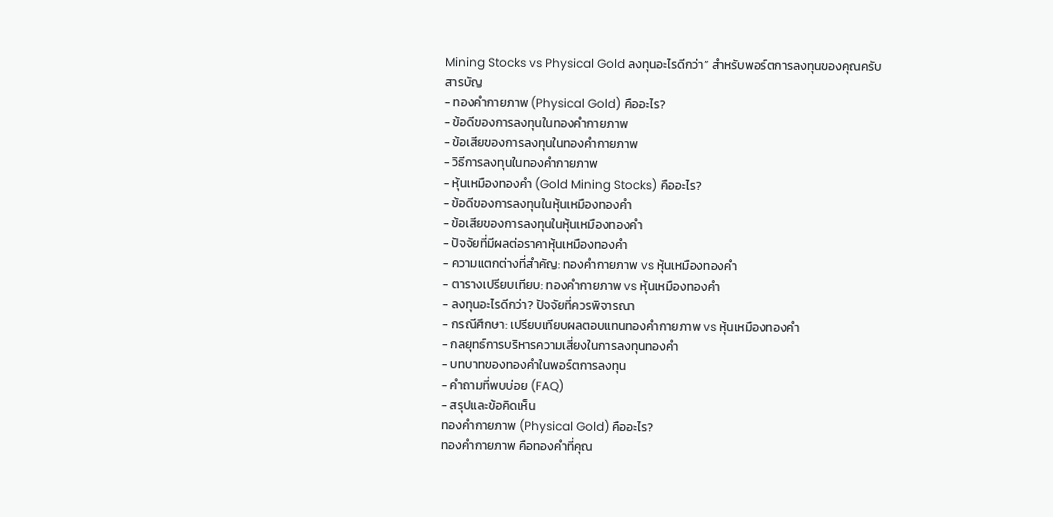Mining Stocks vs Physical Gold ลงทุนอะไรดีกว่า” สำหรับพอร์ตการลงทุนของคุณครับ
สารบัญ
- ทองคำกายภาพ (Physical Gold) คืออะไร?
- ข้อดีของการลงทุนในทองคำกายภาพ
- ข้อเสียของการลงทุนในทองคำกายภาพ
- วิธีการลงทุนในทองคำกายภาพ
- หุ้นเหมืองทองคำ (Gold Mining Stocks) คืออะไร?
- ข้อดีของการลงทุนในหุ้นเหมืองทองคำ
- ข้อเสียของการลงทุนในหุ้นเหมืองทองคำ
- ปัจจัยที่มีผลต่อราคาหุ้นเหมืองทองคำ
- ความแตกต่างที่สำคัญ: ทองคำกายภาพ vs หุ้นเหมืองทองคำ
- ตารางเปรียบเทียบ: ทองคำกายภาพ vs หุ้นเหมืองทองคำ
- ลงทุนอะไรดีกว่า? ปัจจัยที่ควรพิจารณา
- กรณีศึกษา: เปรียบเทียบผลตอบแทนทองคำกายภาพ vs หุ้นเหมืองทองคำ
- กลยุทธ์การบริหารความเสี่ยงในการลงทุนทองคำ
- บทบาทของทองคำในพอร์ตการลงทุน
- คำถามที่พบบ่อย (FAQ)
- สรุปและข้อคิดเห็น
ทองคำกายภาพ (Physical Gold) คืออะไร?
ทองคำกายภาพ คือทองคำที่คุณ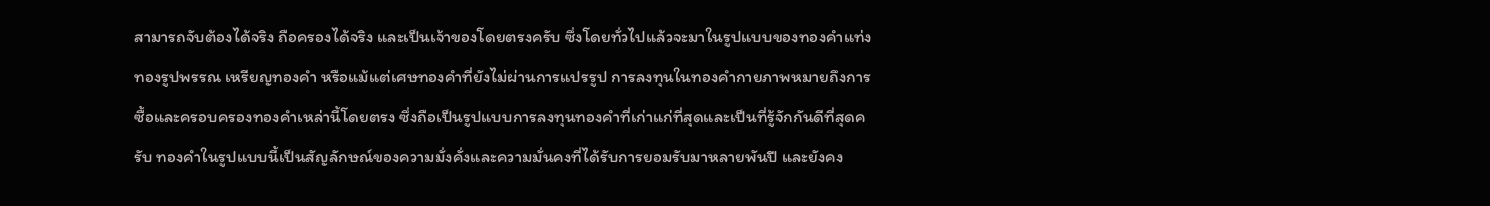สามารถจับต้องได้จริง ถือครองได้จริง และเป็นเจ้าของโดยตรงครับ ซึ่งโดยทั่วไปแล้วจะมาในรูปแบบของทองคำแท่ง ทองรูปพรรณ เหรียญทองคำ หรือแม้แต่เศษทองคำที่ยังไม่ผ่านการแปรรูป การลงทุนในทองคำกายภาพหมายถึงการซื้อและครอบครองทองคำเหล่านี้โดยตรง ซึ่งถือเป็นรูปแบบการลงทุนทองคำที่เก่าแก่ที่สุดและเป็นที่รู้จักกันดีที่สุดครับ ทองคำในรูปแบบนี้เป็นสัญลักษณ์ของความมั่งคั่งและความมั่นคงที่ได้รับการยอมรับมาหลายพันปี และยังคง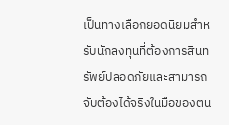เป็นทางเลือกยอดนิยมสำหรับนักลงทุนที่ต้องการสินทรัพย์ปลอดภัยและสามารถจับต้องได้จริงในมือของตน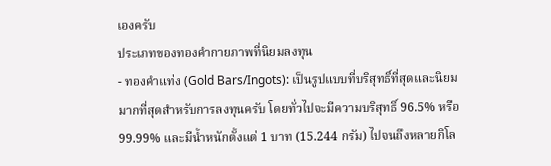เองครับ
ประเภทของทองคำกายภาพที่นิยมลงทุน
- ทองคำแท่ง (Gold Bars/Ingots): เป็นรูปแบบที่บริสุทธิ์ที่สุดและนิยมมากที่สุดสำหรับการลงทุนครับ โดยทั่วไปจะมีความบริสุทธิ์ 96.5% หรือ 99.99% และมีน้ำหนักตั้งแต่ 1 บาท (15.244 กรัม) ไปจนถึงหลายกิโล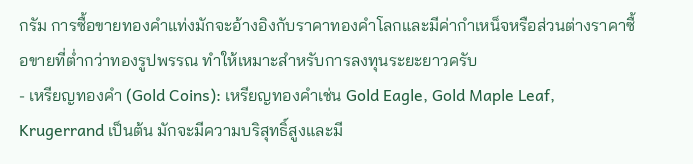กรัม การซื้อขายทองคำแท่งมักจะอ้างอิงกับราคาทองคำโลกและมีค่ากำเหน็จหรือส่วนต่างราคาซื้อขายที่ต่ำกว่าทองรูปพรรณ ทำให้เหมาะสำหรับการลงทุนระยะยาวครับ
- เหรียญทองคำ (Gold Coins): เหรียญทองคำเช่น Gold Eagle, Gold Maple Leaf, Krugerrand เป็นต้น มักจะมีความบริสุทธิ์สูงและมี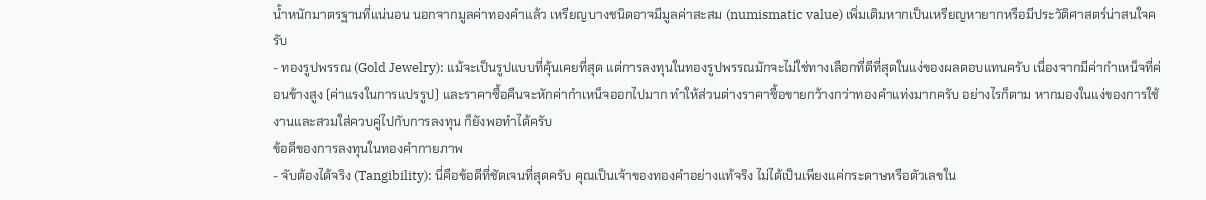น้ำหนักมาตรฐานที่แน่นอน นอกจากมูลค่าทองคำแล้ว เหรียญบางชนิดอาจมีมูลค่าสะสม (numismatic value) เพิ่มเติมหากเป็นเหรียญหายากหรือมีประวัติศาสตร์น่าสนใจครับ
- ทองรูปพรรณ (Gold Jewelry): แม้จะเป็นรูปแบบที่คุ้นเคยที่สุด แต่การลงทุนในทองรูปพรรณมักจะไม่ใช่ทางเลือกที่ดีที่สุดในแง่ของผลตอบแทนครับ เนื่องจากมีค่ากำเหน็จที่ค่อนข้างสูง (ค่าแรงในการแปรรูป) และราคาซื้อคืนจะหักค่ากำเหน็จออกไปมาก ทำให้ส่วนต่างราคาซื้อขายกว้างกว่าทองคำแท่งมากครับ อย่างไรก็ตาม หากมองในแง่ของการใช้งานและสวมใส่ควบคู่ไปกับการลงทุน ก็ยังพอทำได้ครับ
ข้อดีของการลงทุนในทองคำกายภาพ
- จับต้องได้จริง (Tangibility): นี่คือข้อดีที่ชัดเจนที่สุดครับ คุณเป็นเจ้าของทองคำอย่างแท้จริง ไม่ได้เป็นเพียงแค่กระดาษหรือตัวเลขใน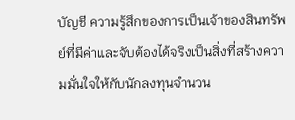บัญชี ความรู้สึกของการเป็นเจ้าของสินทรัพย์ที่มีค่าและจับต้องได้จริงเป็นสิ่งที่สร้างความมั่นใจให้กับนักลงทุนจำนวน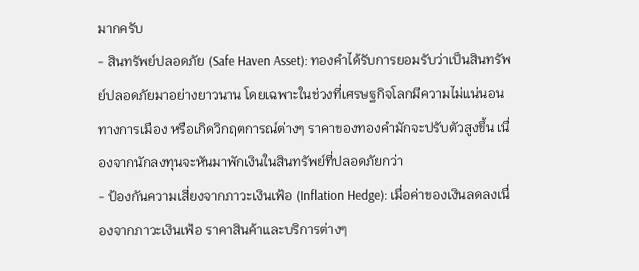มากครับ
- สินทรัพย์ปลอดภัย (Safe Haven Asset): ทองคำได้รับการยอมรับว่าเป็นสินทรัพย์ปลอดภัยมาอย่างยาวนาน โดยเฉพาะในช่วงที่เศรษฐกิจโลกมีความไม่แน่นอนทางการเมือง หรือเกิดวิกฤตการณ์ต่างๆ ราคาของทองคำมักจะปรับตัวสูงขึ้น เนื่องจากนักลงทุนจะหันมาพักเงินในสินทรัพย์ที่ปลอดภัยกว่า
- ป้องกันความเสี่ยงจากภาวะเงินเฟ้อ (Inflation Hedge): เมื่อค่าของเงินลดลงเนื่องจากภาวะเงินเฟ้อ ราคาสินค้าและบริการต่างๆ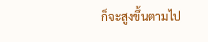ก็จะสูงขึ้นตามไป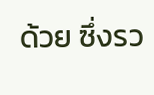ด้วย ซึ่งรว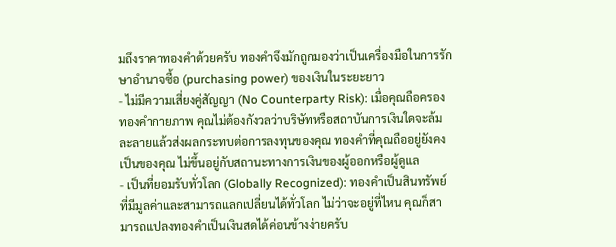มถึงราคาทองคำด้วยครับ ทองคำจึงมักถูกมองว่าเป็นเครื่องมือในการรักษาอำนาจซื้อ (purchasing power) ของเงินในระยะยาว
- ไม่มีความเสี่ยงคู่สัญญา (No Counterparty Risk): เมื่อคุณถือครองทองคำกายภาพ คุณไม่ต้องกังวลว่าบริษัทหรือสถาบันการเงินใดจะล้มละลายแล้วส่งผลกระทบต่อการลงทุนของคุณ ทองคำที่คุณถืออยู่ยังคงเป็นของคุณ ไม่ขึ้นอยู่กับสถานะทางการเงินของผู้ออกหรือผู้ดูแล
- เป็นที่ยอมรับทั่วโลก (Globally Recognized): ทองคำเป็นสินทรัพย์ที่มีมูลค่าและสามารถแลกเปลี่ยนได้ทั่วโลก ไม่ว่าจะอยู่ที่ไหน คุณก็สามารถแปลงทองคำเป็นเงินสดได้ค่อนข้างง่ายครับ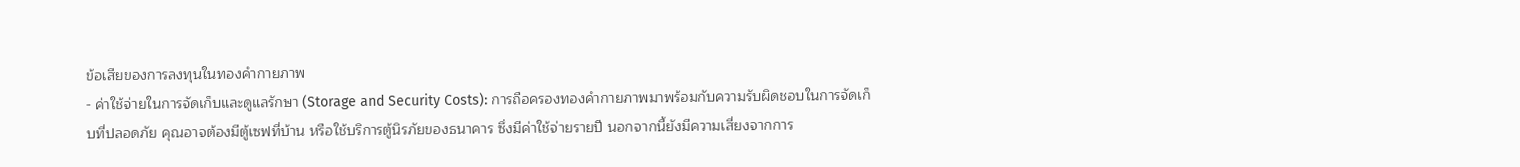ข้อเสียของการลงทุนในทองคำกายภาพ
- ค่าใช้จ่ายในการจัดเก็บและดูแลรักษา (Storage and Security Costs): การถือครองทองคำกายภาพมาพร้อมกับความรับผิดชอบในการจัดเก็บที่ปลอดภัย คุณอาจต้องมีตู้เซฟที่บ้าน หรือใช้บริการตู้นิรภัยของธนาคาร ซึ่งมีค่าใช้จ่ายรายปี นอกจากนี้ยังมีความเสี่ยงจากการ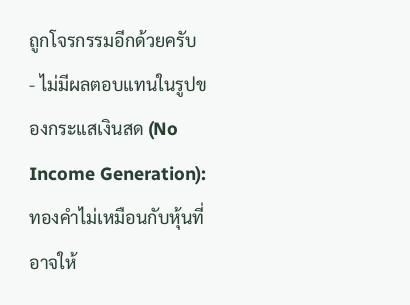ถูกโจรกรรมอีกด้วยครับ
- ไม่มีผลตอบแทนในรูปของกระแสเงินสด (No Income Generation): ทองคำไม่เหมือนกับหุ้นที่อาจให้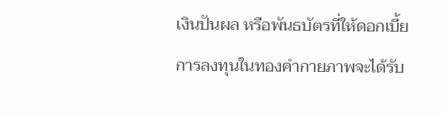เงินปันผล หรือพันธบัตรที่ให้ดอกเบี้ย การลงทุนในทองคำกายภาพจะได้รับ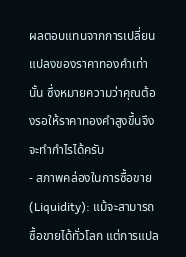ผลตอบแทนจากการเปลี่ยนแปลงของราคาทองคำเท่านั้น ซึ่งหมายความว่าคุณต้องรอให้ราคาทองคำสูงขึ้นจึงจะทำกำไรได้ครับ
- สภาพคล่องในการซื้อขาย (Liquidity): แม้จะสามารถซื้อขายได้ทั่วโลก แต่การแปล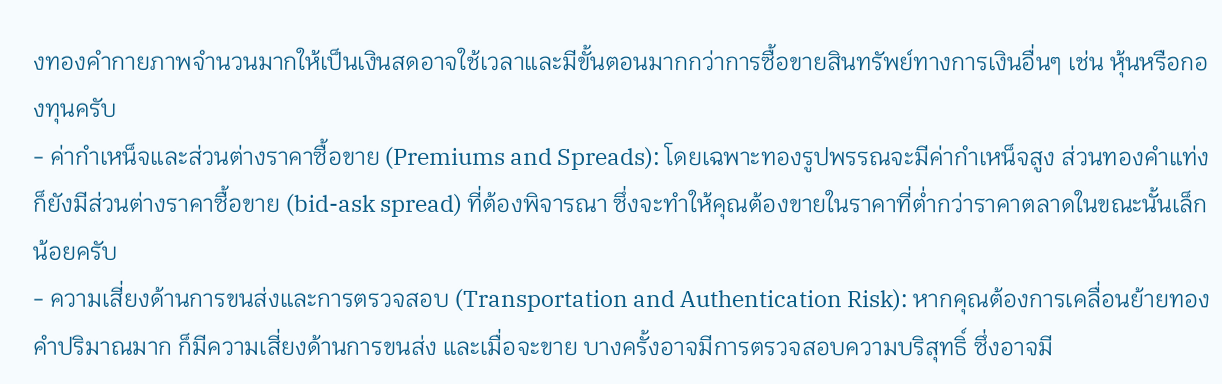งทองคำกายภาพจำนวนมากให้เป็นเงินสดอาจใช้เวลาและมีขั้นตอนมากกว่าการซื้อขายสินทรัพย์ทางการเงินอื่นๆ เช่น หุ้นหรือกองทุนครับ
- ค่ากำเหน็จและส่วนต่างราคาซื้อขาย (Premiums and Spreads): โดยเฉพาะทองรูปพรรณจะมีค่ากำเหน็จสูง ส่วนทองคำแท่งก็ยังมีส่วนต่างราคาซื้อขาย (bid-ask spread) ที่ต้องพิจารณา ซึ่งจะทำให้คุณต้องขายในราคาที่ต่ำกว่าราคาตลาดในขณะนั้นเล็กน้อยครับ
- ความเสี่ยงด้านการขนส่งและการตรวจสอบ (Transportation and Authentication Risk): หากคุณต้องการเคลื่อนย้ายทองคำปริมาณมาก ก็มีความเสี่ยงด้านการขนส่ง และเมื่อจะขาย บางครั้งอาจมีการตรวจสอบความบริสุทธิ์ ซึ่งอาจมี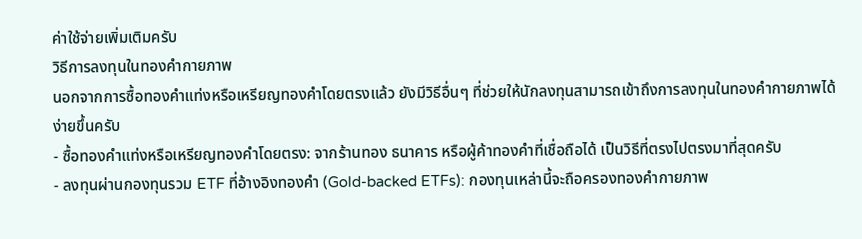ค่าใช้จ่ายเพิ่มเติมครับ
วิธีการลงทุนในทองคำกายภาพ
นอกจากการซื้อทองคำแท่งหรือเหรียญทองคำโดยตรงแล้ว ยังมีวิธีอื่นๆ ที่ช่วยให้นักลงทุนสามารถเข้าถึงการลงทุนในทองคำกายภาพได้ง่ายขึ้นครับ
- ซื้อทองคำแท่งหรือเหรียญทองคำโดยตรง: จากร้านทอง ธนาคาร หรือผู้ค้าทองคำที่เชื่อถือได้ เป็นวิธีที่ตรงไปตรงมาที่สุดครับ
- ลงทุนผ่านกองทุนรวม ETF ที่อ้างอิงทองคำ (Gold-backed ETFs): กองทุนเหล่านี้จะถือครองทองคำกายภาพ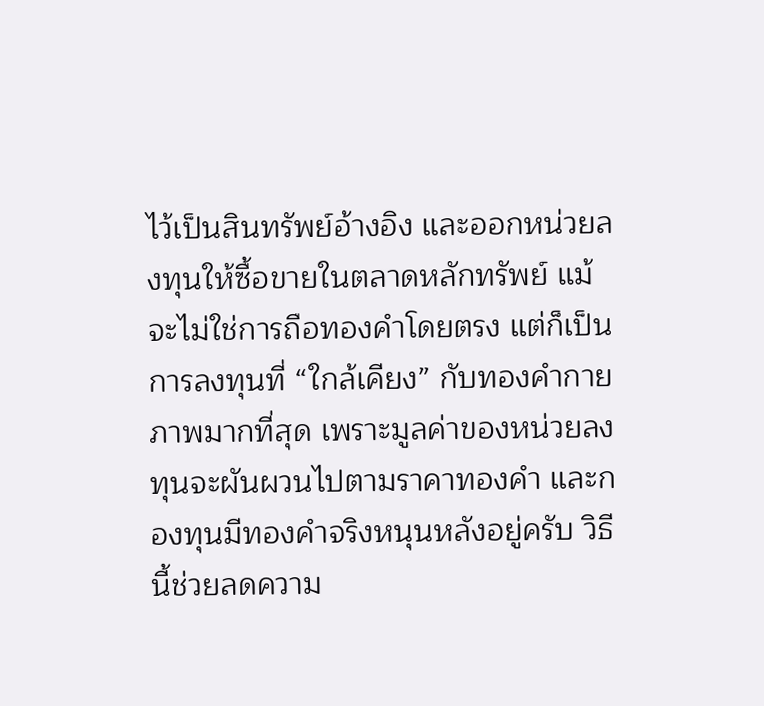ไว้เป็นสินทรัพย์อ้างอิง และออกหน่วยลงทุนให้ซื้อขายในตลาดหลักทรัพย์ แม้จะไม่ใช่การถือทองคำโดยตรง แต่ก็เป็นการลงทุนที่ “ใกล้เคียง” กับทองคำกายภาพมากที่สุด เพราะมูลค่าของหน่วยลงทุนจะผันผวนไปตามราคาทองคำ และกองทุนมีทองคำจริงหนุนหลังอยู่ครับ วิธีนี้ช่วยลดความ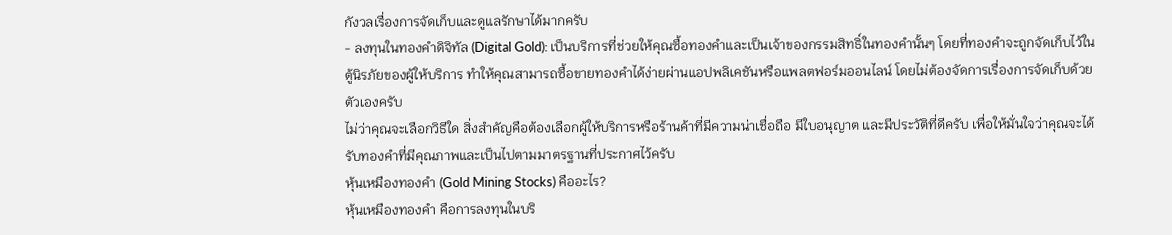กังวลเรื่องการจัดเก็บและดูแลรักษาได้มากครับ
- ลงทุนในทองคำดิจิทัล (Digital Gold): เป็นบริการที่ช่วยให้คุณซื้อทองคำและเป็นเจ้าของกรรมสิทธิ์ในทองคำนั้นๆ โดยที่ทองคำจะถูกจัดเก็บไว้ในตู้นิรภัยของผู้ให้บริการ ทำให้คุณสามารถซื้อขายทองคำได้ง่ายผ่านแอปพลิเคชันหรือแพลตฟอร์มออนไลน์ โดยไม่ต้องจัดการเรื่องการจัดเก็บด้วยตัวเองครับ
ไม่ว่าคุณจะเลือกวิธีใด สิ่งสำคัญคือต้องเลือกผู้ให้บริการหรือร้านค้าที่มีความน่าเชื่อถือ มีใบอนุญาต และมีประวัติที่ดีครับ เพื่อให้มั่นใจว่าคุณจะได้รับทองคำที่มีคุณภาพและเป็นไปตามมาตรฐานที่ประกาศไว้ครับ
หุ้นเหมืองทองคำ (Gold Mining Stocks) คืออะไร?
หุ้นเหมืองทองคำ คือการลงทุนในบริ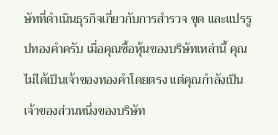ษัทที่ดำเนินธุรกิจเกี่ยวกับการสำรวจ ขุด และแปรรูปทองคำครับ เมื่อคุณซื้อหุ้นของบริษัทเหล่านี้ คุณไม่ได้เป็นเจ้าของทองคำโดยตรง แต่คุณกำลังเป็นเจ้าของส่วนหนึ่งของบริษัท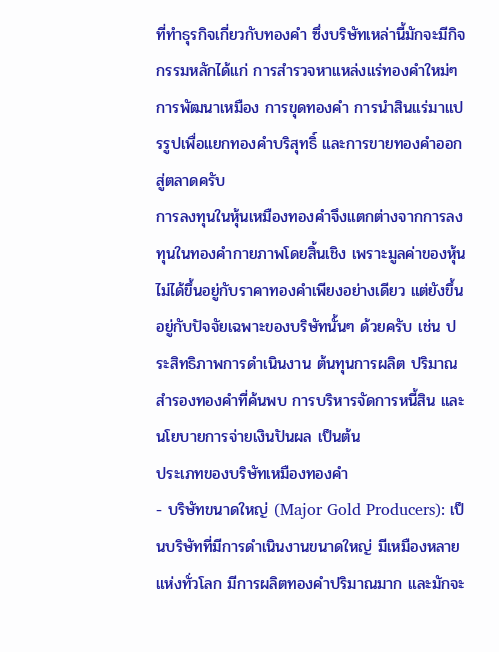ที่ทำธุรกิจเกี่ยวกับทองคำ ซึ่งบริษัทเหล่านี้มักจะมีกิจกรรมหลักได้แก่ การสำรวจหาแหล่งแร่ทองคำใหม่ๆ การพัฒนาเหมือง การขุดทองคำ การนำสินแร่มาแปรรูปเพื่อแยกทองคำบริสุทธิ์ และการขายทองคำออกสู่ตลาดครับ
การลงทุนในหุ้นเหมืองทองคำจึงแตกต่างจากการลงทุนในทองคำกายภาพโดยสิ้นเชิง เพราะมูลค่าของหุ้นไม่ได้ขึ้นอยู่กับราคาทองคำเพียงอย่างเดียว แต่ยังขึ้นอยู่กับปัจจัยเฉพาะของบริษัทนั้นๆ ด้วยครับ เช่น ประสิทธิภาพการดำเนินงาน ต้นทุนการผลิต ปริมาณสำรองทองคำที่ค้นพบ การบริหารจัดการหนี้สิน และนโยบายการจ่ายเงินปันผล เป็นต้น
ประเภทของบริษัทเหมืองทองคำ
- บริษัทขนาดใหญ่ (Major Gold Producers): เป็นบริษัทที่มีการดำเนินงานขนาดใหญ่ มีเหมืองหลายแห่งทั่วโลก มีการผลิตทองคำปริมาณมาก และมักจะ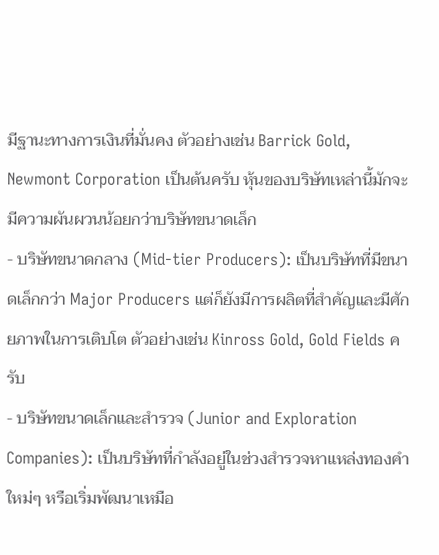มีฐานะทางการเงินที่มั่นคง ตัวอย่างเช่น Barrick Gold, Newmont Corporation เป็นต้นครับ หุ้นของบริษัทเหล่านี้มักจะมีความผันผวนน้อยกว่าบริษัทขนาดเล็ก
- บริษัทขนาดกลาง (Mid-tier Producers): เป็นบริษัทที่มีขนาดเล็กกว่า Major Producers แต่ก็ยังมีการผลิตที่สำคัญและมีศักยภาพในการเติบโต ตัวอย่างเช่น Kinross Gold, Gold Fields ครับ
- บริษัทขนาดเล็กและสำรวจ (Junior and Exploration Companies): เป็นบริษัทที่กำลังอยู่ในช่วงสำรวจหาแหล่งทองคำใหม่ๆ หรือเริ่มพัฒนาเหมือ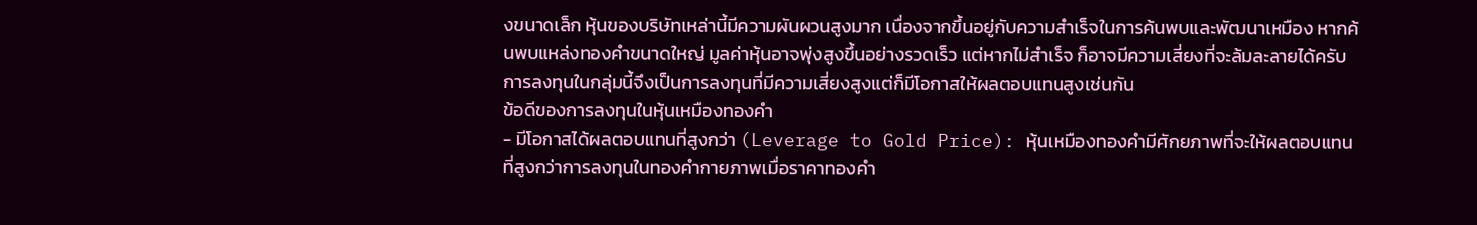งขนาดเล็ก หุ้นของบริษัทเหล่านี้มีความผันผวนสูงมาก เนื่องจากขึ้นอยู่กับความสำเร็จในการค้นพบและพัฒนาเหมือง หากค้นพบแหล่งทองคำขนาดใหญ่ มูลค่าหุ้นอาจพุ่งสูงขึ้นอย่างรวดเร็ว แต่หากไม่สำเร็จ ก็อาจมีความเสี่ยงที่จะล้มละลายได้ครับ การลงทุนในกลุ่มนี้จึงเป็นการลงทุนที่มีความเสี่ยงสูงแต่ก็มีโอกาสให้ผลตอบแทนสูงเช่นกัน
ข้อดีของการลงทุนในหุ้นเหมืองทองคำ
- มีโอกาสได้ผลตอบแทนที่สูงกว่า (Leverage to Gold Price): หุ้นเหมืองทองคำมีศักยภาพที่จะให้ผลตอบแทนที่สูงกว่าการลงทุนในทองคำกายภาพเมื่อราคาทองคำ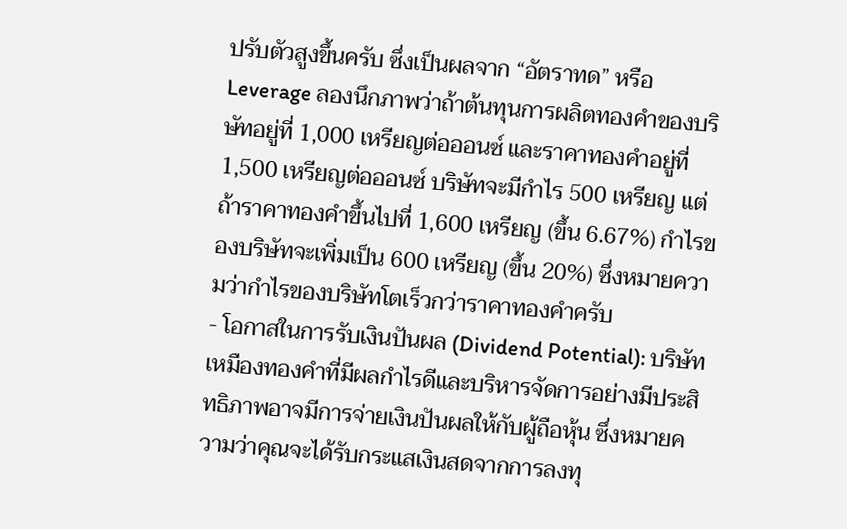ปรับตัวสูงขึ้นครับ ซึ่งเป็นผลจาก “อัตราทด” หรือ Leverage ลองนึกภาพว่าถ้าต้นทุนการผลิตทองคำของบริษัทอยู่ที่ 1,000 เหรียญต่อออนซ์ และราคาทองคำอยู่ที่ 1,500 เหรียญต่อออนซ์ บริษัทจะมีกำไร 500 เหรียญ แต่ถ้าราคาทองคำขึ้นไปที่ 1,600 เหรียญ (ขึ้น 6.67%) กำไรของบริษัทจะเพิ่มเป็น 600 เหรียญ (ขึ้น 20%) ซึ่งหมายความว่ากำไรของบริษัทโตเร็วกว่าราคาทองคำครับ
- โอกาสในการรับเงินปันผล (Dividend Potential): บริษัทเหมืองทองคำที่มีผลกำไรดีและบริหารจัดการอย่างมีประสิทธิภาพอาจมีการจ่ายเงินปันผลให้กับผู้ถือหุ้น ซึ่งหมายความว่าคุณจะได้รับกระแสเงินสดจากการลงทุ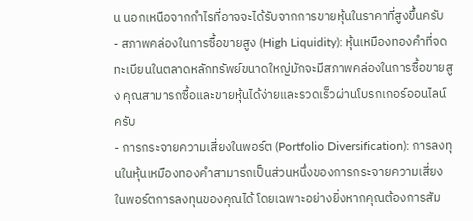น นอกเหนือจากกำไรที่อาจจะได้รับจากการขายหุ้นในราคาที่สูงขึ้นครับ
- สภาพคล่องในการซื้อขายสูง (High Liquidity): หุ้นเหมืองทองคำที่จดทะเบียนในตลาดหลักทรัพย์ขนาดใหญ่มักจะมีสภาพคล่องในการซื้อขายสูง คุณสามารถซื้อและขายหุ้นได้ง่ายและรวดเร็วผ่านโบรกเกอร์ออนไลน์ครับ
- การกระจายความเสี่ยงในพอร์ต (Portfolio Diversification): การลงทุนในหุ้นเหมืองทองคำสามารถเป็นส่วนหนึ่งของการกระจายความเสี่ยงในพอร์ตการลงทุนของคุณได้ โดยเฉพาะอย่างยิ่งหากคุณต้องการสัม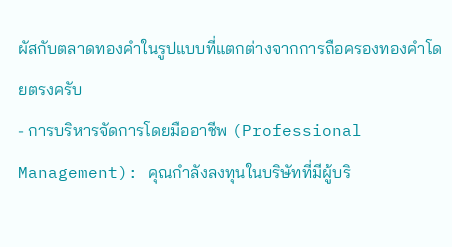ผัสกับตลาดทองคำในรูปแบบที่แตกต่างจากการถือครองทองคำโดยตรงครับ
- การบริหารจัดการโดยมืออาชีพ (Professional Management): คุณกำลังลงทุนในบริษัทที่มีผู้บริ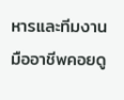หารและทีมงานมืออาชีพคอยดู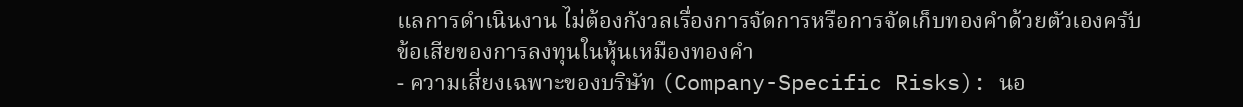แลการดำเนินงาน ไม่ต้องกังวลเรื่องการจัดการหรือการจัดเก็บทองคำด้วยตัวเองครับ
ข้อเสียของการลงทุนในหุ้นเหมืองทองคำ
- ความเสี่ยงเฉพาะของบริษัท (Company-Specific Risks): นอ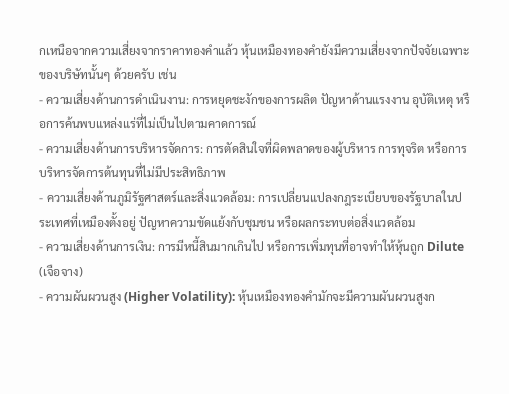กเหนือจากความเสี่ยงจากราคาทองคำแล้ว หุ้นเหมืองทองคำยังมีความเสี่ยงจากปัจจัยเฉพาะของบริษัทนั้นๆ ด้วยครับ เช่น
- ความเสี่ยงด้านการดำเนินงาน: การหยุดชะงักของการผลิต ปัญหาด้านแรงงาน อุบัติเหตุ หรือการค้นพบแหล่งแร่ที่ไม่เป็นไปตามคาดการณ์
- ความเสี่ยงด้านการบริหารจัดการ: การตัดสินใจที่ผิดพลาดของผู้บริหาร การทุจริต หรือการบริหารจัดการต้นทุนที่ไม่มีประสิทธิภาพ
- ความเสี่ยงด้านภูมิรัฐศาสตร์และสิ่งแวดล้อม: การเปลี่ยนแปลงกฎระเบียบของรัฐบาลในประเทศที่เหมืองตั้งอยู่ ปัญหาความขัดแย้งกับชุมชน หรือผลกระทบต่อสิ่งแวดล้อม
- ความเสี่ยงด้านการเงิน: การมีหนี้สินมากเกินไป หรือการเพิ่มทุนที่อาจทำให้หุ้นถูก Dilute (เจือจาง)
- ความผันผวนสูง (Higher Volatility): หุ้นเหมืองทองคำมักจะมีความผันผวนสูงก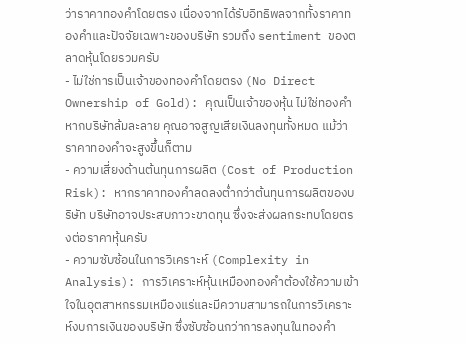ว่าราคาทองคำโดยตรง เนื่องจากได้รับอิทธิพลจากทั้งราคาทองคำและปัจจัยเฉพาะของบริษัท รวมถึง sentiment ของตลาดหุ้นโดยรวมครับ
- ไม่ใช่การเป็นเจ้าของทองคำโดยตรง (No Direct Ownership of Gold): คุณเป็นเจ้าของหุ้น ไม่ใช่ทองคำ หากบริษัทล้มละลาย คุณอาจสูญเสียเงินลงทุนทั้งหมด แม้ว่าราคาทองคำจะสูงขึ้นก็ตาม
- ความเสี่ยงด้านต้นทุนการผลิต (Cost of Production Risk): หากราคาทองคำลดลงต่ำกว่าต้นทุนการผลิตของบริษัท บริษัทอาจประสบภาวะขาดทุน ซึ่งจะส่งผลกระทบโดยตรงต่อราคาหุ้นครับ
- ความซับซ้อนในการวิเคราะห์ (Complexity in Analysis): การวิเคราะห์หุ้นเหมืองทองคำต้องใช้ความเข้าใจในอุตสาหกรรมเหมืองแร่และมีความสามารถในการวิเคราะห์งบการเงินของบริษัท ซึ่งซับซ้อนกว่าการลงทุนในทองคำ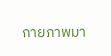กายภาพมา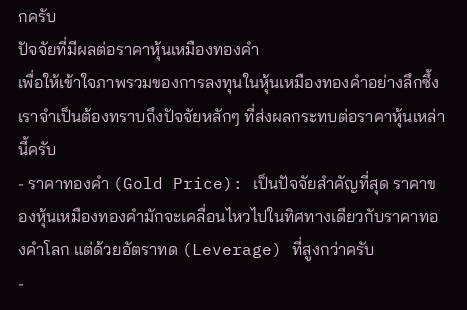กครับ
ปัจจัยที่มีผลต่อราคาหุ้นเหมืองทองคำ
เพื่อให้เข้าใจภาพรวมของการลงทุนในหุ้นเหมืองทองคำอย่างลึกซึ้ง เราจำเป็นต้องทราบถึงปัจจัยหลักๆ ที่ส่งผลกระทบต่อราคาหุ้นเหล่านี้ครับ
- ราคาทองคำ (Gold Price): เป็นปัจจัยสำคัญที่สุด ราคาของหุ้นเหมืองทองคำมักจะเคลื่อนไหวไปในทิศทางเดียวกับราคาทองคำโลก แต่ด้วยอัตราทด (Leverage) ที่สูงกว่าครับ
-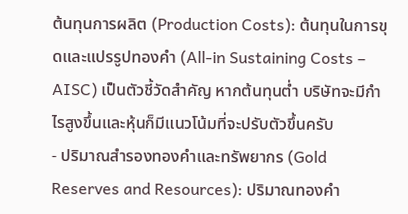ต้นทุนการผลิต (Production Costs): ต้นทุนในการขุดและแปรรูปทองคำ (All-in Sustaining Costs – AISC) เป็นตัวชี้วัดสำคัญ หากต้นทุนต่ำ บริษัทจะมีกำไรสูงขึ้นและหุ้นก็มีแนวโน้มที่จะปรับตัวขึ้นครับ
- ปริมาณสำรองทองคำและทรัพยากร (Gold Reserves and Resources): ปริมาณทองคำ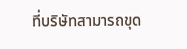ที่บริษัทสามารถขุด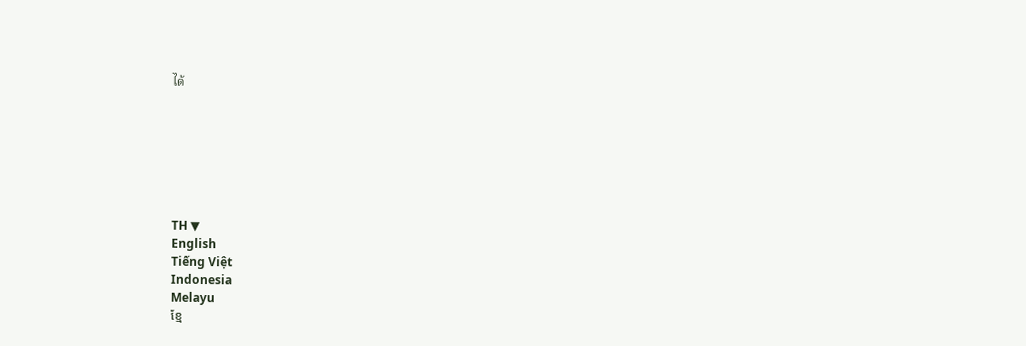ได้







TH ▼
English
Tiếng Việt
Indonesia
Melayu
ខ្មែ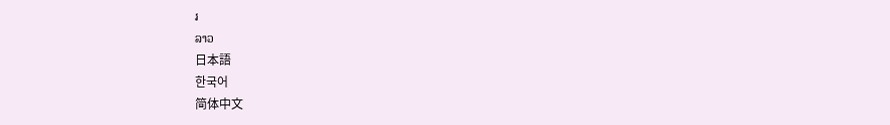រ
ລາວ
日本語
한국어
简体中文